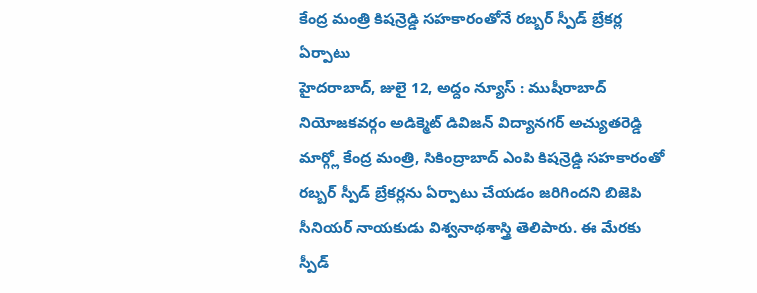కేంద్ర మంత్రి కిషన్రెడ్డి సహకారంతోనే రబ్బర్ స్పీడ్ బ్రేకర్ల ఏర్పాటు
హైదరాబాద్, జులై 12, అద్దం న్యూస్ : ముషీరాబాద్ నియోజకవర్గం అడిక్మెట్ డివిజన్ విద్యానగర్ అచ్యుతరెడ్డి మార్గ్లో కేంద్ర మంత్రి, సికింద్రాబాద్ ఎంపి కిషన్రెడ్డి సహకారంతో రబ్బర్ స్పీడ్ బ్రేకర్లను ఏర్పాటు చేయడం జరిగిందని బిజెపి సీనియర్ నాయకుడు విశ్వనాథశాస్త్రి తెలిపారు. ఈ మేరకు స్పీడ్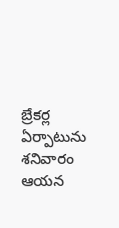బ్రేకర్ల ఏర్పాటును శనివారం ఆయన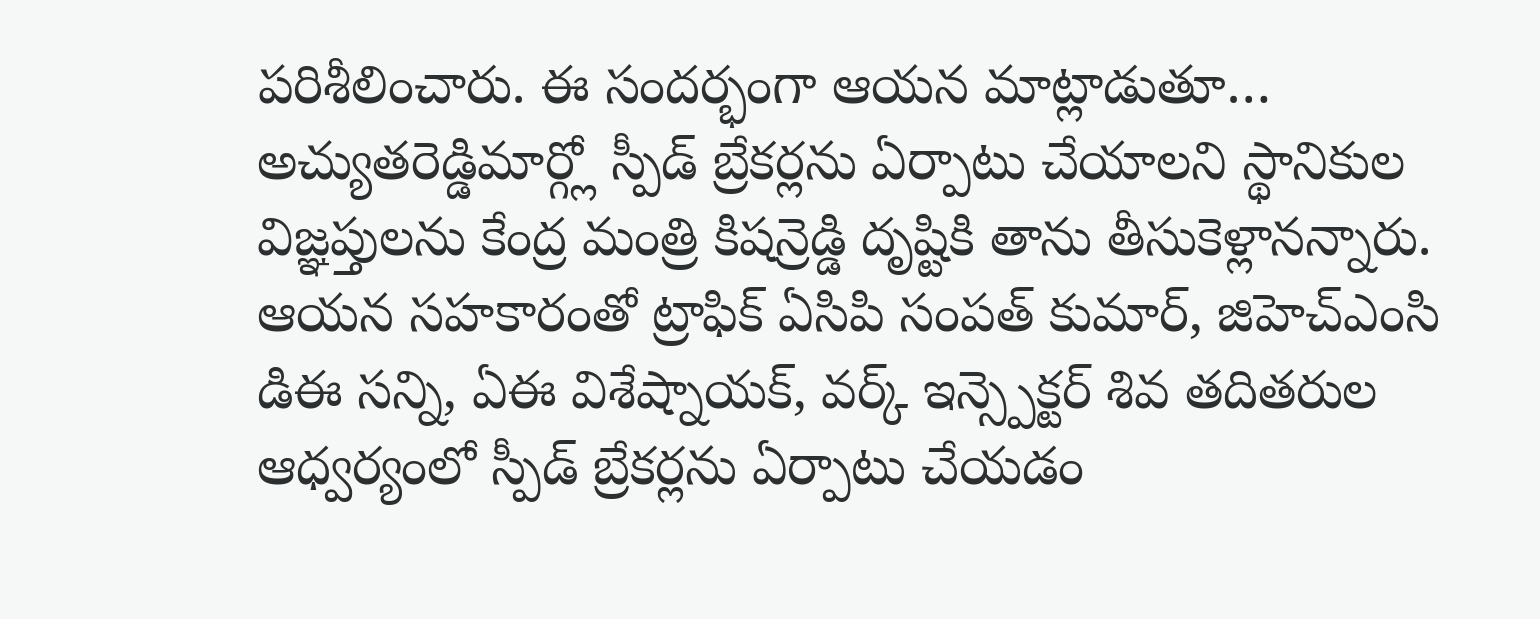పరిశీలించారు. ఈ సందర్భంగా ఆయన మాట్లాడుతూ… అచ్యుతరెడ్డిమార్గ్లో స్పీడ్ బ్రేకర్లను ఏర్పాటు చేయాలని స్థానికుల విజ్ఞప్తులను కేంద్ర మంత్రి కిషన్రెడ్డి దృష్టికి తాను తీసుకెళ్లానన్నారు. ఆయన సహకారంతో ట్రాఫిక్ ఏసిపి సంపత్ కుమార్, జిహెచ్ఎంసి డిఈ సన్ని, ఏఈ విశేష్నాయక్, వర్క్ ఇన్స్పెక్టర్ శివ తదితరుల ఆధ్వర్యంలో స్పీడ్ బ్రేకర్లను ఏర్పాటు చేయడం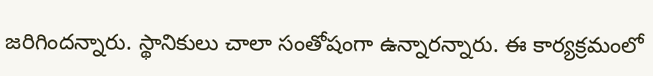జరిగిందన్నారు. స్థానికులు చాలా సంతోషంగా ఉన్నారన్నారు. ఈ కార్యక్రమంలో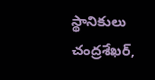స్థానికులు చంద్రశేఖర్,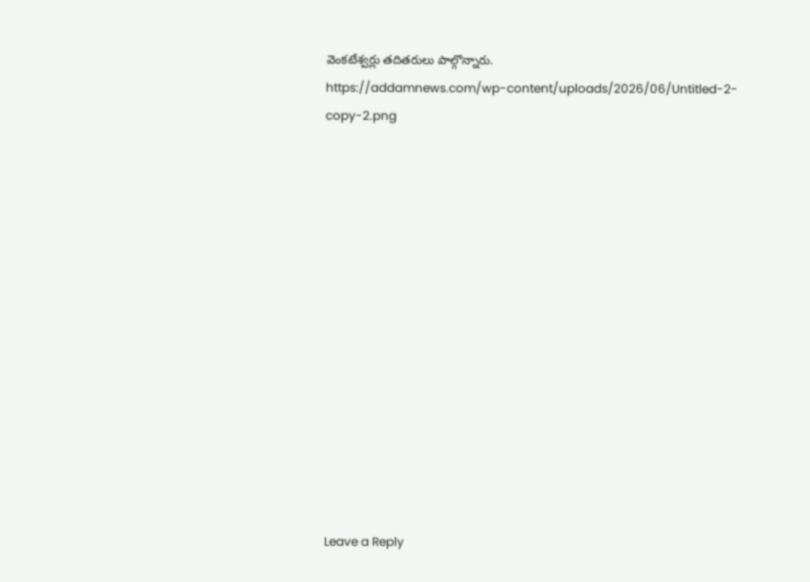వెంకటేశ్వర్లు తదితరులు పాల్గొన్నారు.
https://addamnews.com/wp-content/uploads/2026/06/Untitled-2-copy-2.png














Leave a Reply